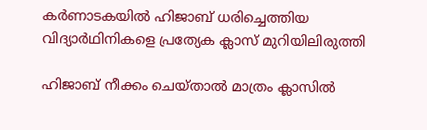കർണാടകയിൽ ഹിജാബ് ധരിച്ചെത്തിയ വിദ്യാർഥിനികളെ പ്രത്യേക ക്ലാസ് മുറിയിലിരുത്തി

ഹിജാബ് നീക്കം ചെയ്താൽ മാത്രം ക്ലാസിൽ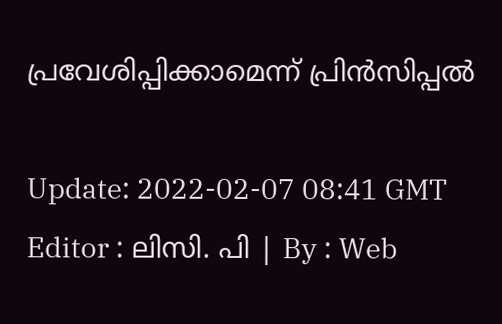പ്രവേശിപ്പിക്കാമെന്ന് പ്രിൻസിപ്പൽ

Update: 2022-02-07 08:41 GMT
Editor : ലിസി. പി | By : Web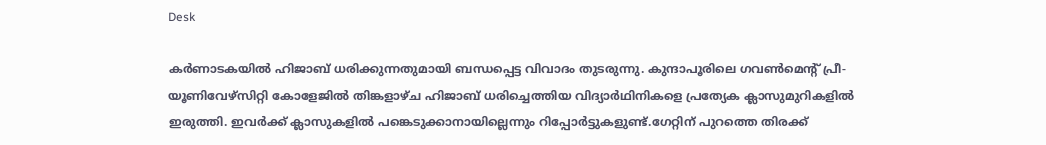Desk

കർണാടകയിൽ ഹിജാബ് ധരിക്കുന്നതുമായി ബന്ധപ്പെട്ട വിവാദം തുടരുന്നു. കുന്ദാപൂരിലെ ഗവൺമെന്റ് പ്രീ-യൂണിവേഴ്സിറ്റി കോളേജിൽ തിങ്കളാഴ്ച ഹിജാബ് ധരിച്ചെത്തിയ വിദ്യാർഥിനികളെ പ്രത്യേക ക്ലാസുമുറികളിൽ ഇരുത്തി. ഇവർക്ക് ക്ലാസുകളിൽ പങ്കെടുക്കാനായില്ലെന്നും റിപ്പോർട്ടുകളുണ്ട്.ഗേറ്റിന് പുറത്തെ തിരക്ക്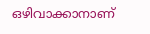ഒഴിവാക്കാനാണ്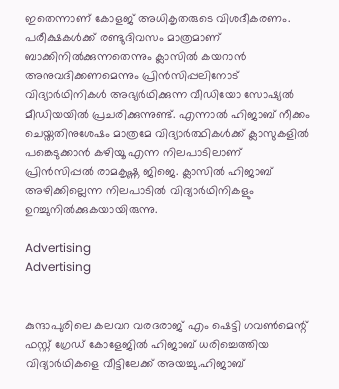ഇതെന്നാണ് കോളജ് അധികൃതരുടെ വിശദീകരണം. പരീക്ഷകൾക്ക് രണ്ടുദിവസം മാത്രമാണ് ബാക്കിനിൽക്കുന്നതെന്നും ക്ലാസിൽ കയറാൻ അനുവദിക്കണമെന്നും പ്രിൻസിപ്പലിനോട് വിദ്യാർഥിനികൾ അഭ്യർഥിക്കുന്ന വീഡിയോ സോഷ്യൽ മീഡിയയിൽ പ്രചരിക്കുന്നുണ്ട്. എന്നാൽ ഹിജാബ് നീക്കം ചെയ്തതിനുശേഷം മാത്രമേ വിദ്യാർത്ഥികൾക്ക് ക്ലാസുകളിൽ പങ്കെടുക്കാൻ കഴിയൂ എന്ന നിലപാടിലാണ് പ്രിൻസിപ്പൽ രാമകൃഷ്ണ ജിജെ. ക്ലാസിൽ ഹിജാബ് അഴിക്കില്ലെന്ന നിലപാടിൽ വിദ്യാർഥിനികളും ഉറച്ചുനിൽക്കുകയായിരുന്നു.

Advertising
Advertising


കുന്ദാപുരിലെ കലവറ വരദരാജ് എം ഷെട്ടി ഗവൺമെന്റ് ഫസ്റ്റ് ഗ്രേഡ് കോളേജിൽ ഹിജാബ് ധരിച്ചെത്തിയ വിദ്യാർഥികളെ വീട്ടിലേക്ക് അയച്ചു.ഹിജാബ്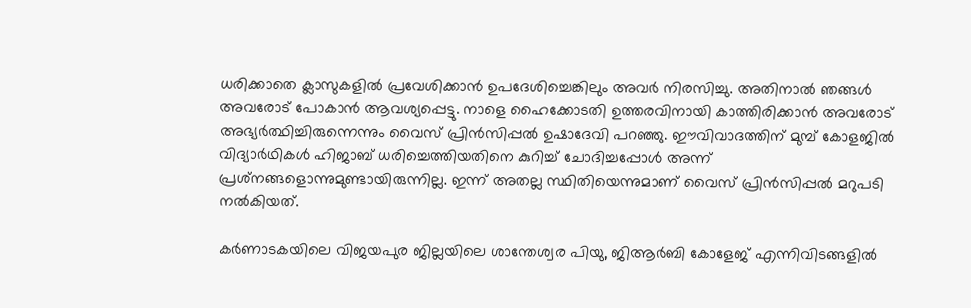ധരിക്കാതെ ക്ലാസുകളിൽ പ്രവേശിക്കാൻ ഉപദേശിച്ചെങ്കിലും അവർ നിരസിച്ചു. അതിനാൽ ഞങ്ങൾ അവരോട് പോകാൻ ആവശ്യപ്പെട്ടു. നാളെ ഹൈക്കോടതി ഉത്തരവിനായി കാത്തിരിക്കാൻ അവരോട് അഭ്യർത്ഥിച്ചിരുന്നെന്നും വൈസ് പ്രിൻസിപ്പൽ ഉഷാദേവി പറഞ്ഞു. ഈവിവാദത്തിന് മുമ്പ് കോളജിൽ വിദ്യാർഥികൾ ഹിജാബ് ധരിച്ചെത്തിയതിനെ കുറിച്ച് ചോദിച്ചപ്പോൾ അന്ന് പ്രശ്‌നങ്ങളൊന്നുമുണ്ടായിരുന്നില്ല. ഇന്ന് അതല്ല സ്ഥിതിയെന്നുമാണ് വൈസ് പ്രിൻസിപ്പൽ മറുപടി നൽകിയത്.

കർണാടകയിലെ വിജയപുര ജില്ലയിലെ ശാന്തേശ്വര പിയു, ജിആർബി കോളേജ് എന്നിവിടങ്ങളിൽ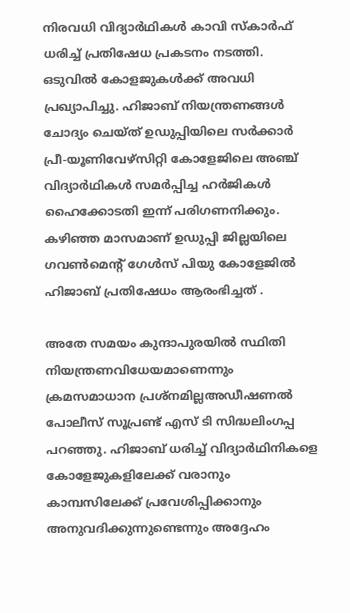നിരവധി വിദ്യാർഥികൾ കാവി സ്‌കാർഫ് ധരിച്ച് പ്രതിഷേധ പ്രകടനം നടത്തി. ഒടുവിൽ കോളജുകൾക്ക് അവധി പ്രഖ്യാപിച്ചു. ഹിജാബ് നിയന്ത്രണങ്ങൾ ചോദ്യം ചെയ്ത് ഉഡുപ്പിയിലെ സർക്കാർ പ്രീ-യൂണിവേഴ്സിറ്റി കോളേജിലെ അഞ്ച് വിദ്യാർഥികൾ സമർപ്പിച്ച ഹർജികൾ ഹൈക്കോടതി ഇന്ന് പരിഗണനിക്കും. കഴിഞ്ഞ മാസമാണ് ഉഡുപ്പി ജില്ലയിലെ ഗവൺമെന്റ് ഗേൾസ് പിയു കോളേജിൽ ഹിജാബ് പ്രതിഷേധം ആരംഭിച്ചത് .

അതേ സമയം കുന്ദാപുരയിൽ സ്ഥിതി നിയന്ത്രണവിധേയമാണെന്നും ക്രമസമാധാന പ്രശ്നമില്ലഅഡീഷണൽ പോലീസ് സൂപ്രണ്ട് എസ് ടി സിദ്ധലിംഗപ്പ പറഞ്ഞു. ഹിജാബ് ധരിച്ച് വിദ്യാർഥിനികളെ കോളേജുകളിലേക്ക് വരാനും കാമ്പസിലേക്ക് പ്രവേശിപ്പിക്കാനും അനുവദിക്കുന്നുണ്ടെന്നും അദ്ദേഹം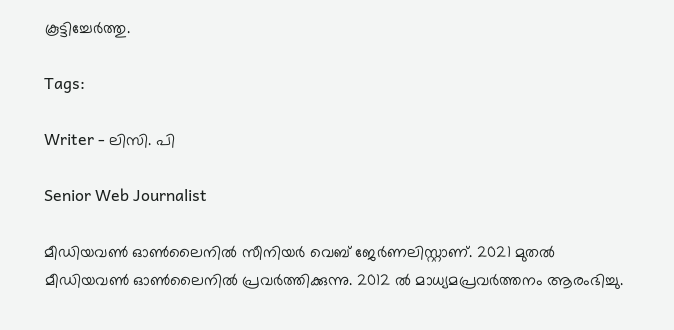കൂട്ടിച്ചേർത്തു.

Tags:

Writer - ലിസി. പി

Senior Web Journalist

മീഡിയവൺ ഓൺലൈനിൽ സീനിയർ വെബ് ജേർണലിസ്റ്റാണ്. 2021 മുതൽ മീഡിയവൺ ഓൺലൈനിൽ പ്രവർത്തിക്കുന്നു. 2012 ല്‍ മാധ്യമപ്രവര്‍ത്തനം ആരംഭിച്ചു.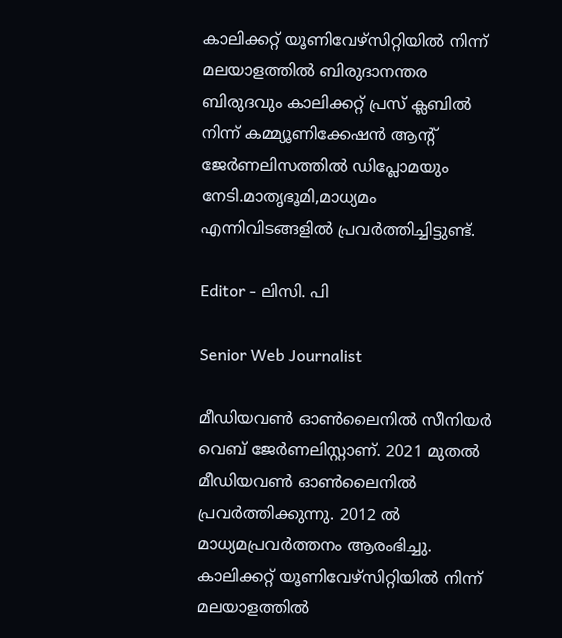കാലിക്കറ്റ് യൂണിവേഴ്‌സിറ്റിയിൽ നിന്ന് മലയാളത്തിൽ ബിരുദാനന്തര ബിരുദവും കാലിക്കറ്റ് പ്രസ് ക്ലബിൽ നിന്ന് കമ്മ്യൂണിക്കേഷൻ ആന്റ് ജേർണലിസത്തിൽ ഡിപ്ലോമയും നേടി.മാതൃഭൂമി,മാധ്യമം എന്നിവിടങ്ങളിൽ പ്രവർത്തിച്ചിട്ടുണ്ട്.

Editor - ലിസി. പി

Senior Web Journalist

മീഡിയവൺ ഓൺലൈനിൽ സീനിയർ വെബ് ജേർണലിസ്റ്റാണ്. 2021 മുതൽ മീഡിയവൺ ഓൺലൈനിൽ പ്രവർത്തിക്കുന്നു. 2012 ല്‍ മാധ്യമപ്രവര്‍ത്തനം ആരംഭിച്ചു. കാലിക്കറ്റ് യൂണിവേഴ്‌സിറ്റിയിൽ നിന്ന് മലയാളത്തിൽ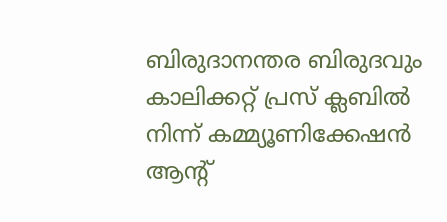ബിരുദാനന്തര ബിരുദവും കാലിക്കറ്റ് പ്രസ് ക്ലബിൽ നിന്ന് കമ്മ്യൂണിക്കേഷൻ ആന്റ്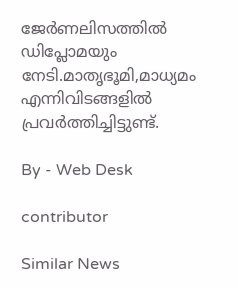ജേർണലിസത്തിൽ ഡിപ്ലോമയും നേടി.മാതൃഭൂമി,മാധ്യമം എന്നിവിടങ്ങളിൽ പ്രവർത്തിച്ചിട്ടുണ്ട്.

By - Web Desk

contributor

Similar News